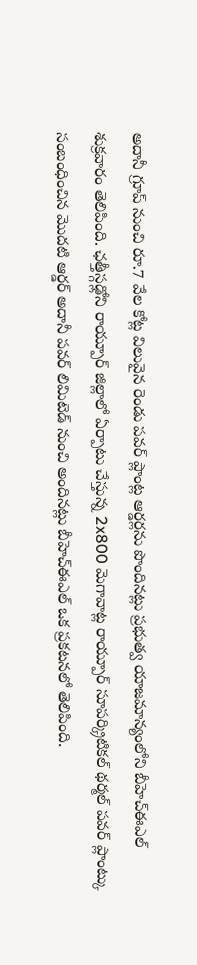అదానీ గ్రూప్ నుంచి రూ.7 వేల కోట్ల విలువైన రెండు పవర్ ప్లాంట్ల ఆర్డర్లను పొందినట్లు ప్రభుత్వ యాజమాన్యంలోని బీహెచ్ఈఎల్ శుక్రవారం తెలిపింది. ఛత్తీస్గఢ్లోని రాయ్పూర్ జిల్లాలో ఏర్పాటు చేస్తున్న 2x800 మెగావాట్ల రాయ్పూర్ సూపర్క్రిటికల్ థర్మల్ పవర్ ప్లాంట్కు సంబంధించిన మొదటి ఆర్డర్ అదానీ పవర్ లిమిటెడ్ నుంచి అందినట్లు బీహెచ్ఈఎల్ ఒక ప్రకటనలో తెలిపింది.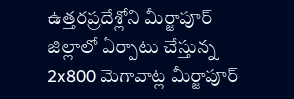ఉత్తరప్రదేశ్లోని మీర్జాపూర్ జిల్లాలో ఏర్పాటు చేస్తున్న 2x800 మెగావాట్ల మీర్జాపూర్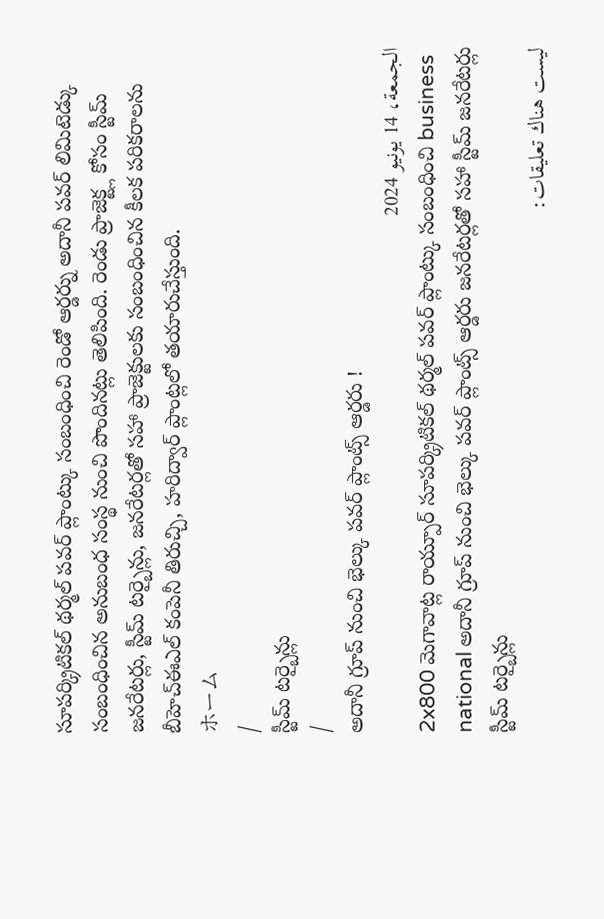సూపర్క్రిటికల్ థర్మల్ పవర్ ప్లాంట్కు సంబంధించి రెండో ఆర్డర్ను అదానీ పవర్ లిమిటెడ్కు సంబంధించిన అనుబంధ సంస్థ నుంచి పొందినట్లు తెలిపింది. రెండు ప్రాజెక్ట్ల కోసం స్టీమ్ జనరేటర్లు, స్టీమ్ టర్బైన్లు, జనరేటర్లతో సహా ప్రాజెక్టులకు సంబంధించిన కీలక పరికరాలను బీహెచ్ఈఎల్ కంపెనీ తిరుచ్చి, హరిద్వార్ ప్లాంట్లలో తయారుచేస్తుంది.
ホーム
/
స్టీమ్ టర్బైన్లు
/
అదానీ గ్రూప్ నుంచి భెల్కు పవర్ ప్లాంట్స్ ఆర్డరు !
الجمعة، 14 يونيو 2024
2x800 మెగావాట్ల రాయ్పూర్ సూపర్క్రిటికల్ థర్మల్ పవర్ ప్లాంట్కు సంబంధించి business national అదానీ గ్రూప్ నుంచి భెల్కు పవర్ ప్లాంట్స్ ఆర్డరు జనరేటర్లతో సహా స్టీమ్ జనరేటర్లు స్టీమ్ టర్బైన్లు
ليست هناك تعليقات: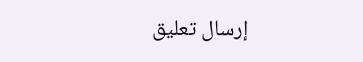إرسال تعليق